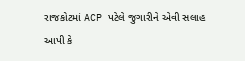રાજકોટમાં ACP પટેલે જુગારીને એવી સલાહ આપી કે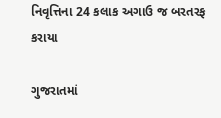નિવૃત્તિના 24 કલાક અગાઉ જ બરતરફ કરાયા

ગુજરાતમાં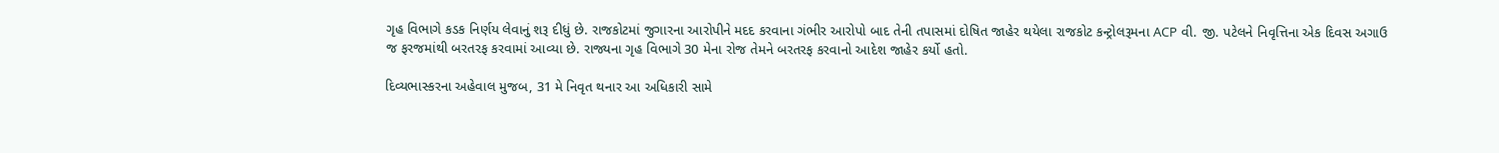ગૃહ વિભાગે કડક નિર્ણય લેવાનું શરૂ દીધું છે. રાજકોટમાં જુગારના આરોપીને મદદ કરવાના ગંભીર આરોપો બાદ તેની તપાસમાં દોષિત જાહેર થયેલા રાજકોટ કન્ટ્રોલરૂમના ACP વી. જી. પટેલને નિવૃત્તિના એક દિવસ અગાઉ જ ફરજમાંથી બરતરફ કરવામાં આવ્યા છે. રાજ્યના ગૃહ વિભાગે 30 મેના રોજ તેમને બરતરફ કરવાનો આદેશ જાહેર કર્યો હતો.

દિવ્યભાસ્કરના અહેવાલ મુજબ, 31 મે નિવૃત થનાર આ અધિકારી સામે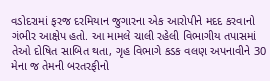વડોદરામાં ફરજ દરમિયાન જુગારના એક આરોપીને મદદ કરવાનો ગંભીર આક્ષેપ હતો. આ મામલે ચાલી રહેલી વિભાગીય તપાસમાં તેઓ દોષિત સાબિત થતા, ગૃહ વિભાગે કડક વલણ અપનાવીને 30 મેના જ તેમની બરતરફીનો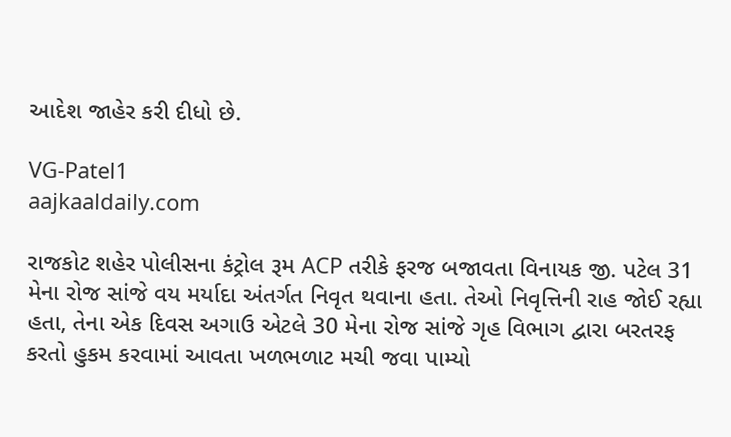આદેશ જાહેર કરી દીધો છે.

VG-Patel1
aajkaaldaily.com

રાજકોટ શહેર પોલીસના કંટ્રોલ રૂમ ACP તરીકે ફરજ બજાવતા વિનાયક જી. પટેલ 31 મેના રોજ સાંજે વય મર્યાદા અંતર્ગત નિવૃત થવાના હતા. તેઓ નિવૃત્તિની રાહ જોઈ રહ્યા હતા, તેના એક દિવસ અગાઉ એટલે 30 મેના રોજ સાંજે ગૃહ વિભાગ દ્વારા બરતરફ કરતો હુકમ કરવામાં આવતા ખળભળાટ મચી જવા પામ્યો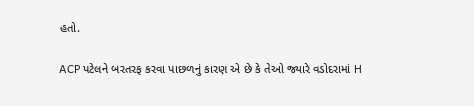હતો.

ACP પટેલને બરતરફ કરવા પાછળનું કારણ એ છે કે તેઓ જ્યારે વડોદરામાં H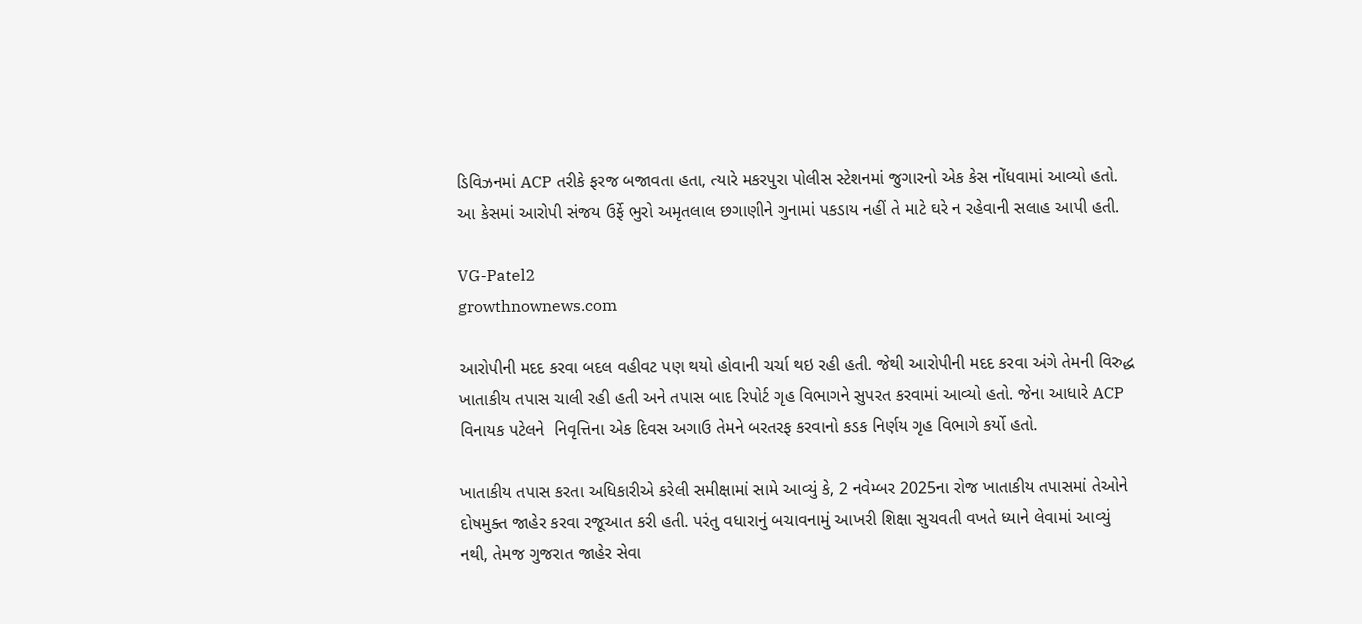ડિવિઝનમાં ACP તરીકે ફરજ બજાવતા હતા, ત્યારે મકરપુરા પોલીસ સ્ટેશનમાં જુગારનો એક કેસ નોંધવામાં આવ્યો હતો. આ કેસમાં આરોપી સંજય ઉર્ફે ભુરો અમૃતલાલ છગાણીને ગુનામાં પકડાય નહીં તે માટે ઘરે ન રહેવાની સલાહ આપી હતી.

VG-Patel2
growthnownews.com

આરોપીની મદદ કરવા બદલ વહીવટ પણ થયો હોવાની ચર્ચા થઇ રહી હતી. જેથી આરોપીની મદદ કરવા અંગે તેમની વિરુદ્ધ ખાતાકીય તપાસ ચાલી રહી હતી અને તપાસ બાદ રિપોર્ટ ગૃહ વિભાગને સુપરત કરવામાં આવ્યો હતો. જેના આધારે ACP વિનાયક પટેલને  નિવૃત્તિના એક દિવસ અગાઉ તેમને બરતરફ કરવાનો કડક નિર્ણય ગૃહ વિભાગે કર્યો હતો.

ખાતાકીય તપાસ કરતા અધિકારીએ કરેલી સમીક્ષામાં સામે આવ્યું કે, 2 નવેમ્બર 2025ના રોજ ખાતાકીય તપાસમાં તેઓને દોષમુક્ત જાહેર કરવા રજૂઆત કરી હતી. પરંતુ વધારાનું બચાવનામું આખરી શિક્ષા સુચવતી વખતે ધ્યાને લેવામાં આવ્યું નથી, તેમજ ગુજરાત જાહેર સેવા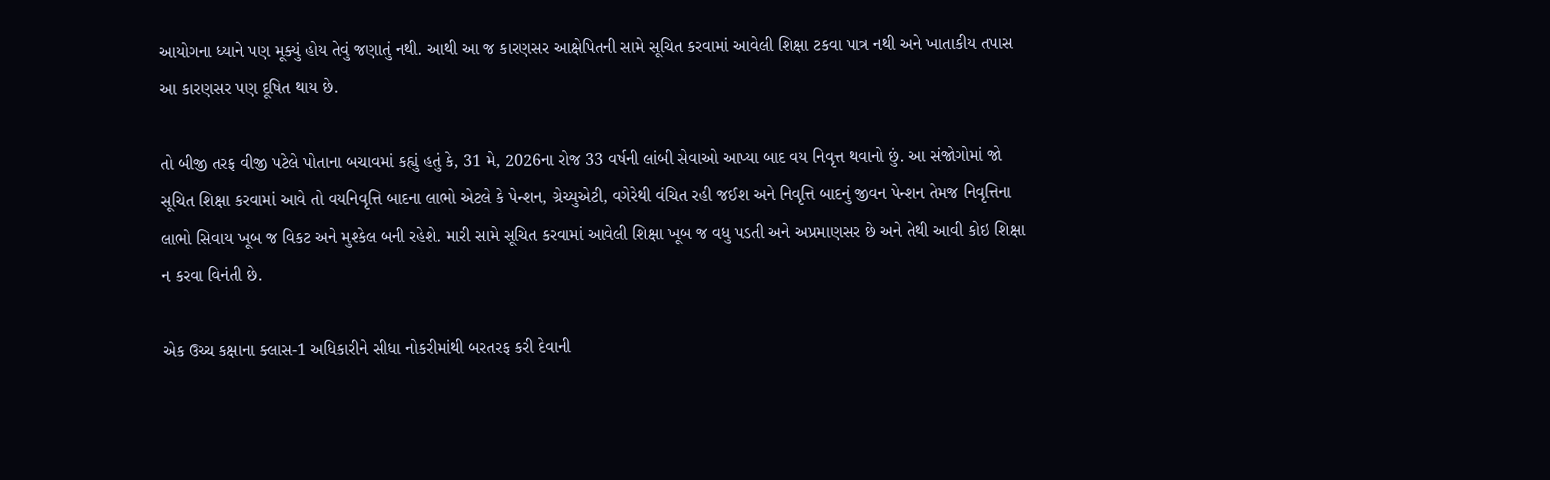આયોગના ધ્યાને પણ મૂક્યું હોય તેવું જણાતું નથી. આથી આ જ કારણસર આક્ષેપિતની સામે સૂચિત કરવામાં આવેલી શિક્ષા ટકવા પાત્ર નથી અને ખાતાકીય તપાસ આ કારણસર પણ દૂષિત થાય છે.

તો બીજી તરફ વીજી પટેલે પોતાના બચાવમાં કહ્યું હતું કે, 31 મે, 2026ના રોજ 33 વર્ષની લાંબી સેવાઓ આપ્યા બાદ વય નિવૃત્ત થવાનો છું. આ સંજોગોમાં જો સૂચિત શિક્ષા કરવામાં આવે તો વયનિવૃત્તિ બાદના લાભો એટલે કે પેન્શન, ગ્રેચ્યુએટી, વગેરેથી વંચિત રહી જઈશ અને નિવૃત્તિ બાદનું જીવન પેન્શન તેમજ નિવૃત્તિના લાભો સિવાય ખૂબ જ વિકટ અને મુશ્કેલ બની રહેશે. મારી સામે સૂચિત કરવામાં આવેલી શિક્ષા ખૂબ જ વધુ પડતી અને અપ્રમાણસર છે અને તેથી આવી કોઇ શિક્ષા ન કરવા વિનંતી છે.

એક ઉચ્ચ કક્ષાના ક્લાસ-1 અધિકારીને સીધા નોકરીમાંથી બરતરફ કરી દેવાની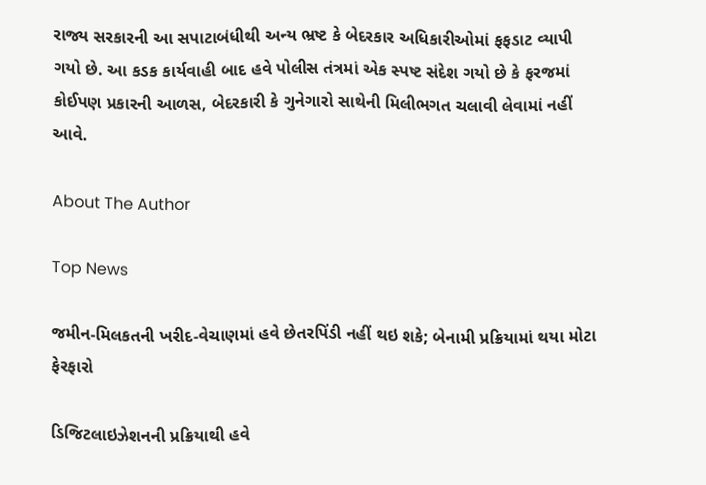રાજ્ય સરકારની આ સપાટાબંધીથી અન્ય ભ્રષ્ટ કે બેદરકાર અધિકારીઓમાં ફફડાટ વ્યાપી ગયો છે. આ કડક કાર્યવાહી બાદ હવે પોલીસ તંત્રમાં એક સ્પષ્ટ સંદેશ ગયો છે કે ફરજમાં કોઈપણ પ્રકારની આળસ, બેદરકારી કે ગુનેગારો સાથેની મિલીભગત ચલાવી લેવામાં નહીં આવે.

About The Author

Top News

જમીન-મિલકતની ખરીદ-વેચાણમાં હવે છેતરપિંડી નહીં થઇ શકે; બેનામી પ્રક્રિયામાં થયા મોટા ફેરફારો

ડિજિટલાઇઝેશનની પ્રક્રિયાથી હવે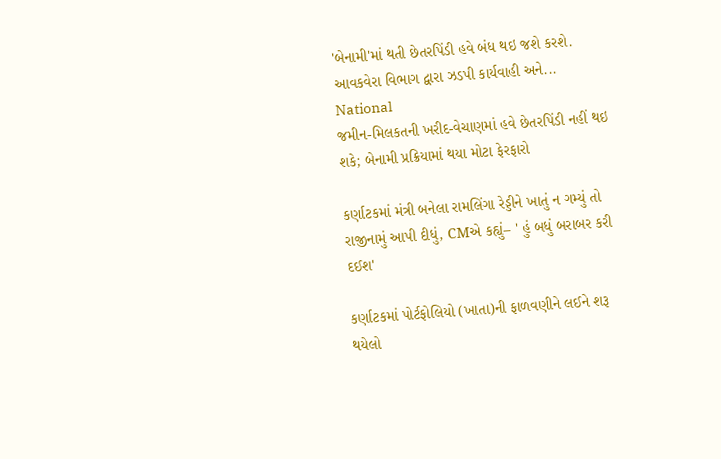'બેનામી'માં થતી છેતરપિંડી હવે બંધ થઇ જશે કરશે. આવકવેરા વિભાગ દ્વારા ઝડપી કાર્યવાહી અને...
National
જમીન-મિલકતની ખરીદ-વેચાણમાં હવે છેતરપિંડી નહીં થઇ શકે; બેનામી પ્રક્રિયામાં થયા મોટા ફેરફારો

કર્ણાટકમાં મંત્રી બનેલા રામલિંગા રેડ્ડીને ખાતું ન ગમ્યું તો રાજીનામું આપી દીધું, CMએ કહ્યું– ' હું બધું બરાબર કરી દઈશ'

કર્ણાટકમાં પોર્ટફોલિયો (ખાતા)ની ફાળવણીને લઈને શરૂ થયેલો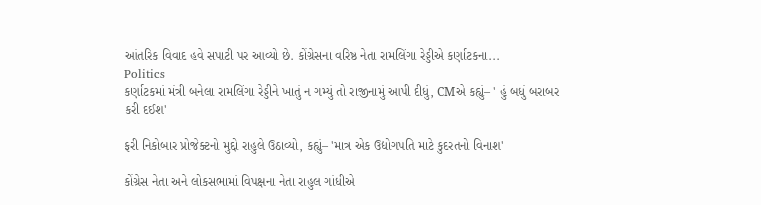આંતરિક વિવાદ હવે સપાટી પર આવ્યો છે. કોંગ્રેસના વરિષ્ઠ નેતા રામલિંગા રેડ્ડીએ કર્ણાટકના...
Politics
કર્ણાટકમાં મંત્રી બનેલા રામલિંગા રેડ્ડીને ખાતું ન ગમ્યું તો રાજીનામું આપી દીધું, CMએ કહ્યું– ' હું બધું બરાબર કરી દઈશ'

ફરી નિકોબાર પ્રોજેક્ટનો મુદ્દો રાહુલે ઉઠાવ્યો, કહ્યું– 'માત્ર એક ઉદ્યોગપતિ માટે કુદરતનો વિનાશ'

કોંગ્રેસ નેતા અને લોકસભામાં વિપક્ષના નેતા રાહુલ ગાંધીએ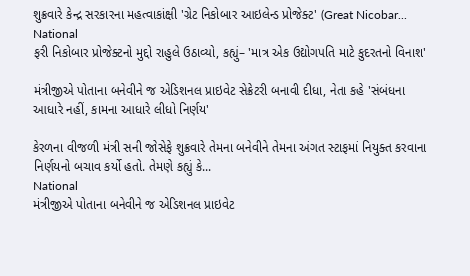શુક્રવારે કેન્દ્ર સરકારના મહત્વાકાંક્ષી 'ગ્રેટ નિકોબાર આઇલેન્ડ પ્રોજેક્ટ' (Great Nicobar...
National
ફરી નિકોબાર પ્રોજેક્ટનો મુદ્દો રાહુલે ઉઠાવ્યો, કહ્યું– 'માત્ર એક ઉદ્યોગપતિ માટે કુદરતનો વિનાશ'

મંત્રીજીએ પોતાના બનેવીને જ એડિશનલ પ્રાઇવેટ સેક્રેટરી બનાવી દીધા, નેતા કહે 'સંબંધના આધારે નહીં, કામના આધારે લીધો નિર્ણય'

કેરળના વીજળી મંત્રી સની જોસેફે શુક્રવારે તેમના બનેવીને તેમના અંગત સ્ટાફમાં નિયુક્ત કરવાના નિર્ણયનો બચાવ કર્યો હતો. તેમણે કહ્યું કે...
National
મંત્રીજીએ પોતાના બનેવીને જ એડિશનલ પ્રાઇવેટ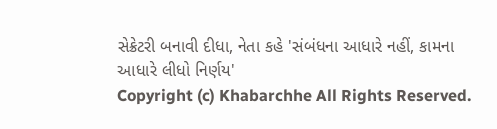સેક્રેટરી બનાવી દીધા, નેતા કહે 'સંબંધના આધારે નહીં, કામના આધારે લીધો નિર્ણય'
Copyright (c) Khabarchhe All Rights Reserved.